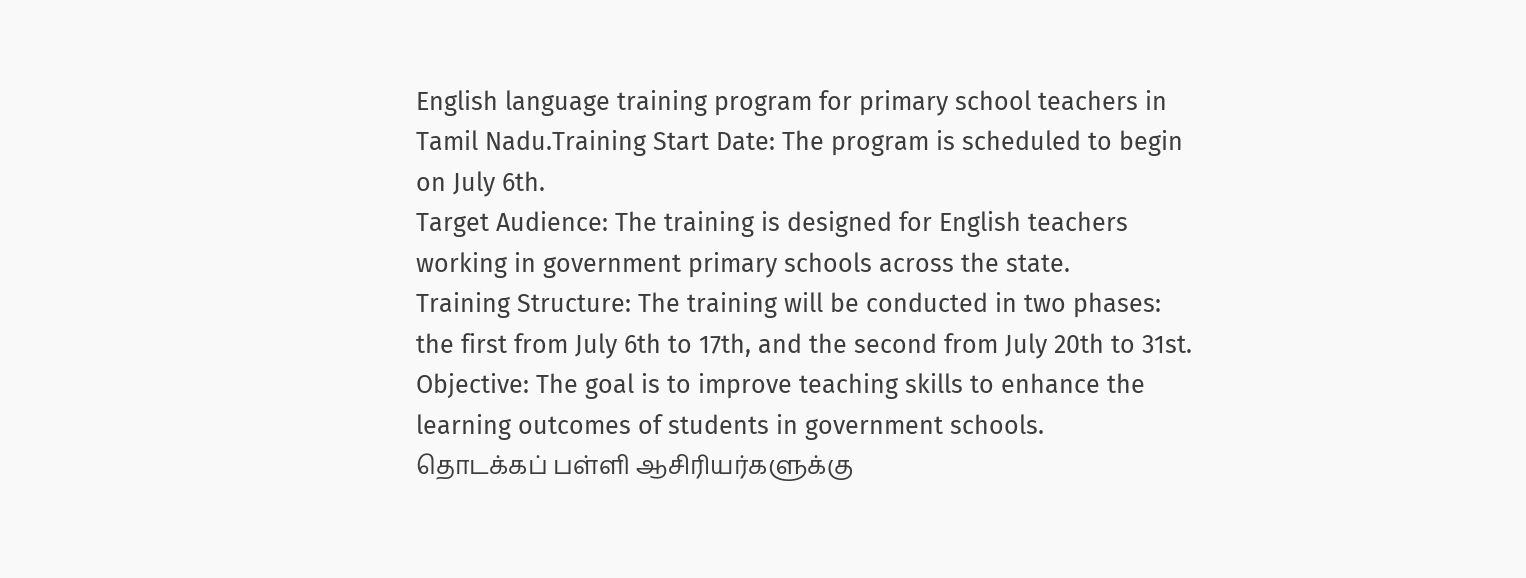English language training program for primary school teachers in Tamil Nadu.Training Start Date: The program is scheduled to begin on July 6th.
Target Audience: The training is designed for English teachers working in government primary schools across the state.
Training Structure: The training will be conducted in two phases: the first from July 6th to 17th, and the second from July 20th to 31st.
Objective: The goal is to improve teaching skills to enhance the learning outcomes of students in government schools.
தொடக்கப் பள்ளி ஆசிரியர்களுக்கு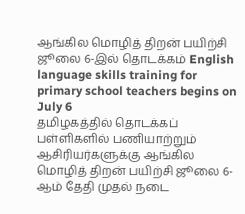ஆங்கில மொழித் திறன் பயிற்சி ஜூலை 6-இல் தொடக்கம் English language skills training for primary school teachers begins on July 6
தமிழகத்தில் தொடக்கப் பள்ளிகளில் பணியாற்றும் ஆசிரியர்களுக்கு ஆங்கில மொழித் திறன் பயிற்சி ஜூலை 6-ஆம் தேதி முதல் நடை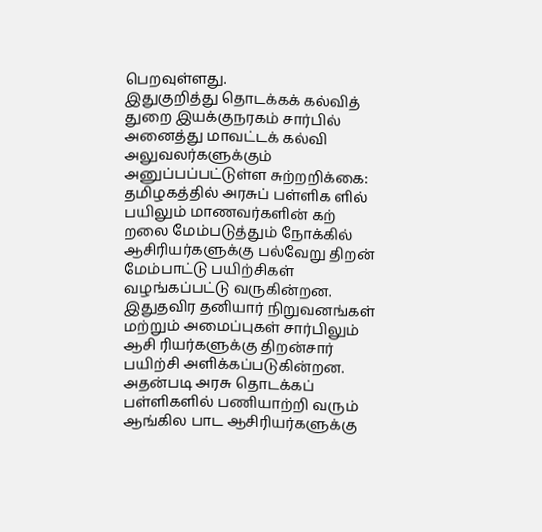பெறவுள்ளது.
இதுகுறித்து தொடக்கக் கல்வித் துறை இயக்குநரகம் சார்பில் அனைத்து மாவட்டக் கல்வி அலுவலர்களுக்கும் அனுப்பப்பட்டுள்ள சுற்றறிக்கை: தமிழகத்தில் அரசுப் பள்ளிக ளில் பயிலும் மாணவர்களின் கற் றலை மேம்படுத்தும் நோக்கில் ஆசிரியர்களுக்கு பல்வேறு திறன் மேம்பாட்டு பயிற்சிகள் வழங்கப்பட்டு வருகின்றன. இதுதவிர தனியார் நிறுவனங்கள் மற்றும் அமைப்புகள் சார்பிலும் ஆசி ரியர்களுக்கு திறன்சார் பயிற்சி அளிக்கப்படுகின்றன.
அதன்படி அரசு தொடக்கப் பள்ளிகளில் பணியாற்றி வரும் ஆங்கில பாட ஆசிரியர்களுக்கு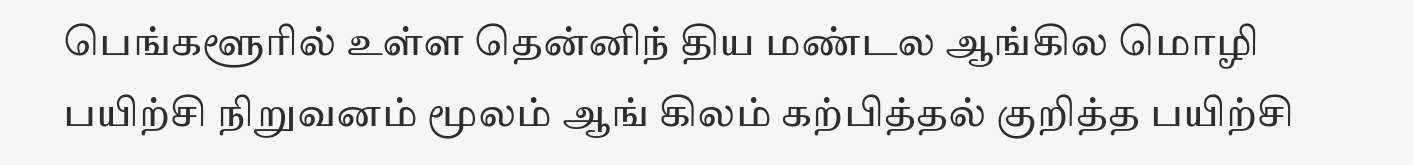பெங்களூரில் உள்ள தென்னிந் திய மண்டல ஆங்கில மொழி பயிற்சி நிறுவனம் மூலம் ஆங் கிலம் கற்பித்தல் குறித்த பயிற்சி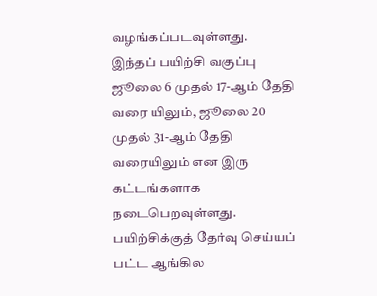வழங்கப்படவுள்ளது.
இந்தப் பயிற்சி வகுப்பு ஜூலை 6 முதல் 17-ஆம் தேதி வரை யிலும், ஜூலை 20 முதல் 31-ஆம் தேதி வரையிலும் என இரு கட்டங்களாக நடைபெறவுள்ளது.
பயிற்சிக்குத் தேர்வு செய்யப் பட்ட ஆங்கில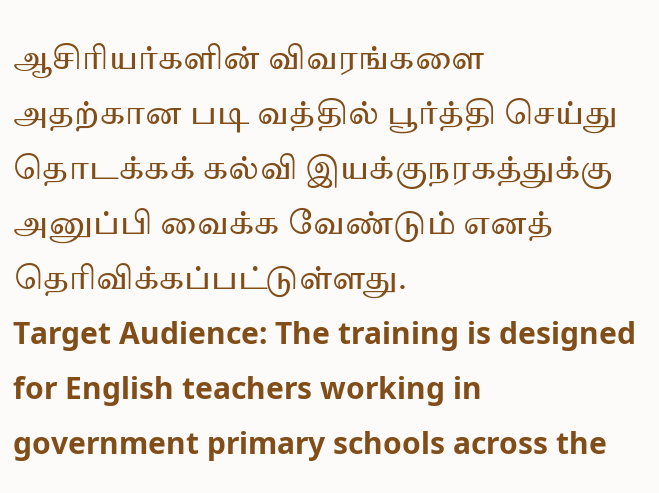ஆசிரியர்களின் விவரங்களை அதற்கான படி வத்தில் பூர்த்தி செய்து தொடக்கக் கல்வி இயக்குநரகத்துக்கு அனுப்பி வைக்க வேண்டும் எனத் தெரிவிக்கப்பட்டுள்ளது.
Target Audience: The training is designed for English teachers working in government primary schools across the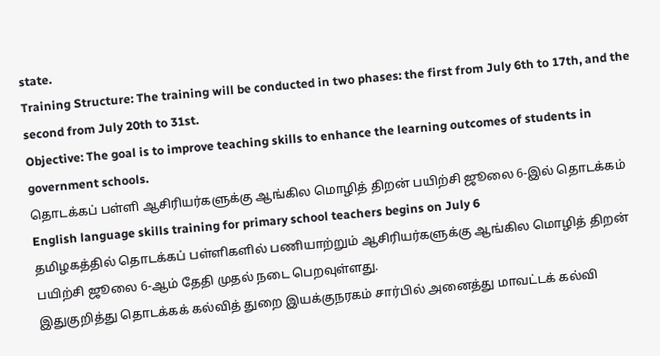state.
Training Structure: The training will be conducted in two phases: the first from July 6th to 17th, and the second from July 20th to 31st.
Objective: The goal is to improve teaching skills to enhance the learning outcomes of students in government schools.
தொடக்கப் பள்ளி ஆசிரியர்களுக்கு ஆங்கில மொழித் திறன் பயிற்சி ஜூலை 6-இல் தொடக்கம் English language skills training for primary school teachers begins on July 6
தமிழகத்தில் தொடக்கப் பள்ளிகளில் பணியாற்றும் ஆசிரியர்களுக்கு ஆங்கில மொழித் திறன் பயிற்சி ஜூலை 6-ஆம் தேதி முதல் நடை பெறவுள்ளது.
இதுகுறித்து தொடக்கக் கல்வித் துறை இயக்குநரகம் சார்பில் அனைத்து மாவட்டக் கல்வி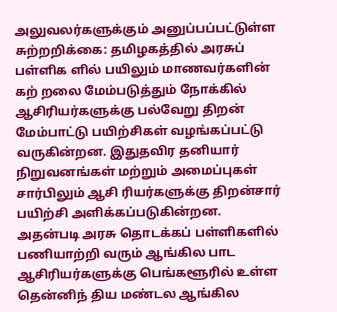அலுவலர்களுக்கும் அனுப்பப்பட்டுள்ள சுற்றறிக்கை: தமிழகத்தில் அரசுப் பள்ளிக ளில் பயிலும் மாணவர்களின் கற் றலை மேம்படுத்தும் நோக்கில் ஆசிரியர்களுக்கு பல்வேறு திறன் மேம்பாட்டு பயிற்சிகள் வழங்கப்பட்டு வருகின்றன. இதுதவிர தனியார் நிறுவனங்கள் மற்றும் அமைப்புகள் சார்பிலும் ஆசி ரியர்களுக்கு திறன்சார் பயிற்சி அளிக்கப்படுகின்றன.
அதன்படி அரசு தொடக்கப் பள்ளிகளில் பணியாற்றி வரும் ஆங்கில பாட ஆசிரியர்களுக்கு பெங்களூரில் உள்ள தென்னிந் திய மண்டல ஆங்கில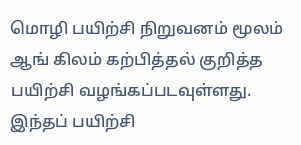மொழி பயிற்சி நிறுவனம் மூலம் ஆங் கிலம் கற்பித்தல் குறித்த பயிற்சி வழங்கப்படவுள்ளது.
இந்தப் பயிற்சி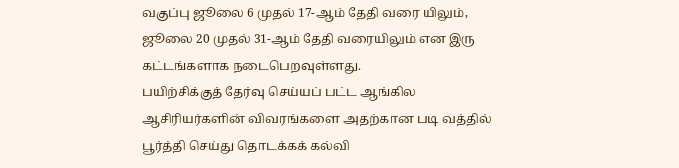வகுப்பு ஜூலை 6 முதல் 17-ஆம் தேதி வரை யிலும், ஜூலை 20 முதல் 31-ஆம் தேதி வரையிலும் என இரு கட்டங்களாக நடைபெறவுள்ளது.
பயிற்சிக்குத் தேர்வு செய்யப் பட்ட ஆங்கில ஆசிரியர்களின் விவரங்களை அதற்கான படி வத்தில் பூர்த்தி செய்து தொடக்கக் கல்வி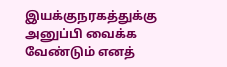இயக்குநரகத்துக்கு அனுப்பி வைக்க வேண்டும் எனத்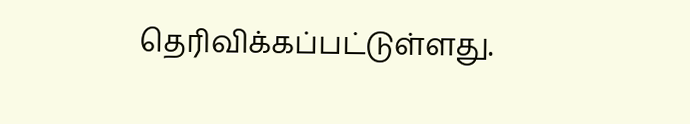தெரிவிக்கப்பட்டுள்ளது.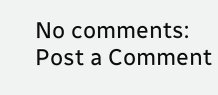No comments:
Post a Comment